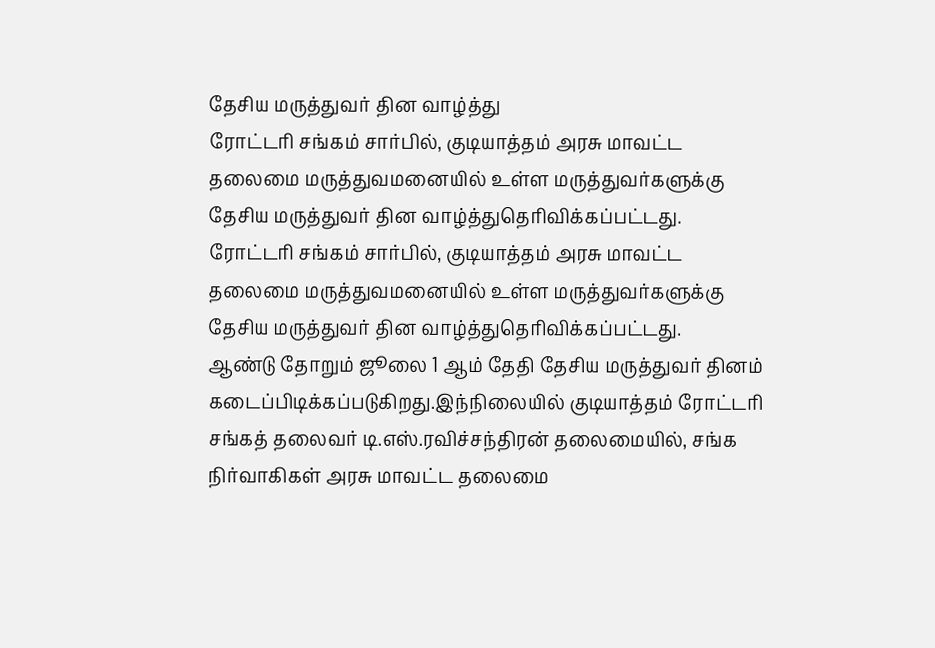தேசிய மருத்துவர் தின வாழ்த்து
ரோட்டரி சங்கம் சார்பில், குடியாத்தம் அரசு மாவட்ட தலைமை மருத்துவமனையில் உள்ள மருத்துவர்களுக்கு தேசிய மருத்துவர் தின வாழ்த்துதெரிவிக்கப்பட்டது.
ரோட்டரி சங்கம் சார்பில், குடியாத்தம் அரசு மாவட்ட தலைமை மருத்துவமனையில் உள்ள மருத்துவர்களுக்கு தேசிய மருத்துவர் தின வாழ்த்துதெரிவிக்கப்பட்டது.
ஆண்டு தோறும் ஜூலை 1 ஆம் தேதி தேசிய மருத்துவர் தினம் கடைப்பிடிக்கப்படுகிறது.இந்நிலையில் குடியாத்தம் ரோட்டரி சங்கத் தலைவர் டி.எஸ்.ரவிச்சந்திரன் தலைமையில், சங்க நிர்வாகிகள் அரசு மாவட்ட தலைமை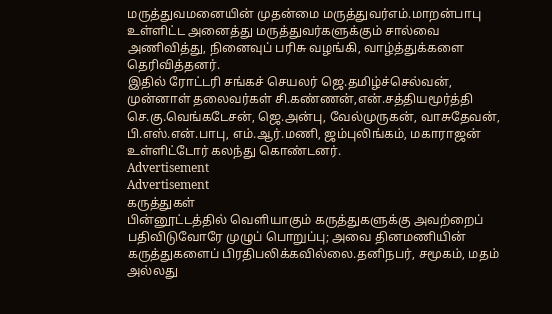மருத்துவமனையின் முதன்மை மருத்துவர்எம்.மாறன்பாபு உள்ளிட்ட அனைத்து மருத்துவர்களுக்கும் சால்வை அணிவித்து, நினைவுப் பரிசு வழங்கி, வாழ்த்துக்களை தெரிவித்தனர்.
இதில் ரோட்டரி சங்கச் செயலர் ஜெ.தமிழ்ச்செல்வன், முன்னாள் தலைவர்கள் சி.கண்ணன்,என்.சத்தியமூர்த்தி செ.கு.வெங்கடேசன், ஜெ.அன்பு, வேல்முருகன், வாசுதேவன், பி.எஸ்.என்.பாபு, எம்.ஆர்.மணி, ஜம்புலிங்கம், மகாராஜன் உள்ளிட்டோர் கலந்து கொண்டனர்.
Advertisement
Advertisement
கருத்துகள்
பின்னூட்டத்தில் வெளியாகும் கருத்துகளுக்கு அவற்றைப் பதிவிடுவோரே முழுப் பொறுப்பு; அவை தினமணியின் கருத்துகளைப் பிரதிபலிக்கவில்லை.தனிநபர், சமூகம், மதம் அல்லது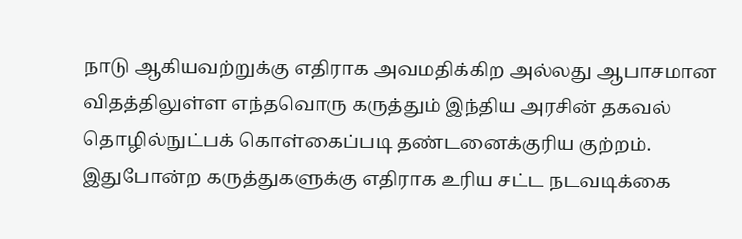நாடு ஆகியவற்றுக்கு எதிராக அவமதிக்கிற அல்லது ஆபாசமான விதத்திலுள்ள எந்தவொரு கருத்தும் இந்திய அரசின் தகவல் தொழில்நுட்பக் கொள்கைப்படி தண்டனைக்குரிய குற்றம். இதுபோன்ற கருத்துகளுக்கு எதிராக உரிய சட்ட நடவடிக்கை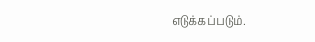எடுக்கப்படும்.